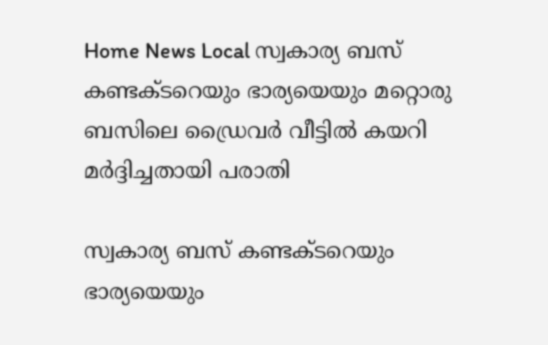Home News Local സ്വകാര്യ ബസ് കണ്ടക്ടറെയും ഭാര്യയെയും മറ്റൊരു ബസിലെ ഡ്രൈവർ വീട്ടിൽ കയറി മർദ്ദിച്ചതായി പരാതി

സ്വകാര്യ ബസ് കണ്ടക്ടറെയും ഭാര്യയെയും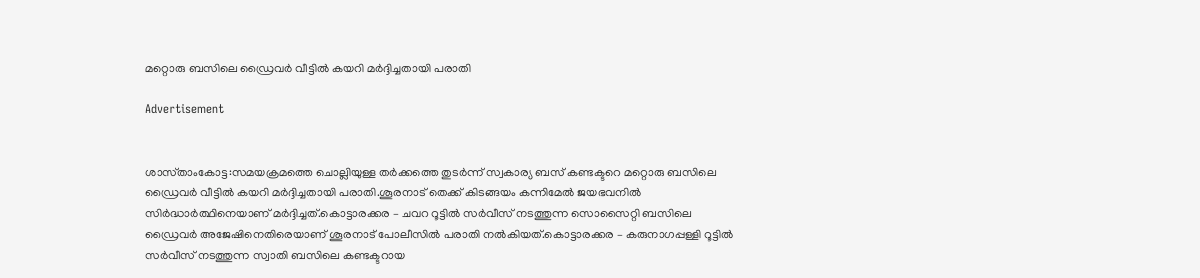മറ്റൊരു ബസിലെ ഡ്രൈവർ വീട്ടിൽ കയറി മർദ്ദിച്ചതായി പരാതി

Advertisement


ശാസ്‌താംകോട്ട:സമയക്രമത്തെ ചൊല്ലിയുള്ള തർക്കത്തെ തുടർന്ന് സ്വകാര്യ ബസ് കണ്ടക്ടറെ മറ്റൊരു ബസിലെ ഡ്രൈവർ വീട്ടിൽ കയറി മർദ്ദിച്ചതായി പരാതി.ശൂരനാട് തെക്ക് കിടങ്ങയം കന്നിമേൽ ജയഭവനിൽ സിർദ്ധാർത്ഥിനെയാണ് മർദ്ദിച്ചത്.കൊട്ടാരക്കര – ചവറ റൂട്ടിൽ സർവീസ് നടത്തുന്ന സൊസൈറ്റി ബസിലെ ഡ്രൈവർ അജേഷിനെതിരെയാണ് ശൂരനാട് പോലീസിൽ പരാതി നൽകിയത്.കൊട്ടാരക്കര – കരുനാഗപ്പള്ളി റൂട്ടിൽ സർവീസ് നടത്തുന്ന സ്വാതി ബസിലെ കണ്ടക്ടറായ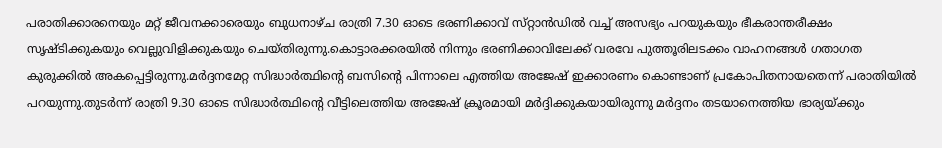പരാതിക്കാരനെയും മറ്റ് ജീവനക്കാരെയും ബുധനാഴ്ച രാത്രി 7.30 ഓടെ ഭരണിക്കാവ് സ്‌റ്റാൻഡിൽ വച്ച് അസഭ്യം പറയുകയും ഭീകരാന്തരീക്ഷം സൃഷ്ടിക്കുകയും വെല്ലുവിളിക്കുകയും ചെയ്തിരുന്നു.കൊട്ടാരക്കരയിൽ നിന്നും ഭരണിക്കാവിലേക്ക് വരവേ പുത്തൂരിലടക്കം വാഹനങ്ങൾ ഗതാഗത കുരുക്കിൽ അകപ്പെട്ടിരുന്നു.മർദ്ദനമേറ്റ സിദ്ധാർത്ഥിൻ്റെ ബസിൻ്റെ പിന്നാലെ എത്തിയ അജേഷ് ഇക്കാരണം കൊണ്ടാണ് പ്രകോപിതനായതെന്ന് പരാതിയിൽ പറയുന്നു.തുടർന്ന് രാത്രി 9.30 ഓടെ സിദ്ധാർത്ഥിൻ്റെ വീട്ടിലെത്തിയ അജേഷ് ക്രൂരമായി മർദ്ദിക്കുകയായിരുന്നു മർദ്ദനം തടയാനെത്തിയ ഭാര്യയ്ക്കും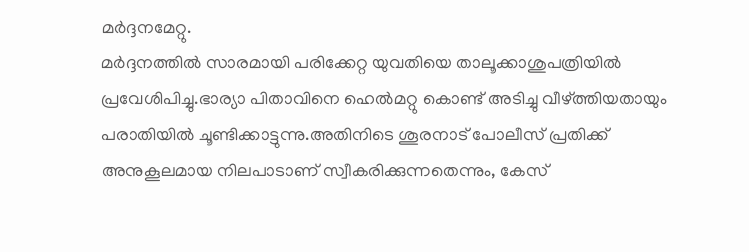മർദ്ദനമേറ്റു.
മർദ്ദനത്തിൽ സാരമായി പരിക്കേറ്റ യുവതിയെ താലൂക്കാശുപത്രിയിൽ പ്രവേശിപിച്ചു.ഭാര്യാ പിതാവിനെ ഹെൽമറ്റു കൊണ്ട് അടിച്ചു വീഴ്ത്തിയതായും പരാതിയിൽ ചൂണ്ടിക്കാട്ടുന്നു.അതിനിടെ ശൂരനാട് പോലീസ് പ്രതിക്ക് അനുകൂലമായ നിലപാടാണ് സ്വീകരിക്കുന്നതെന്നും, കേസ്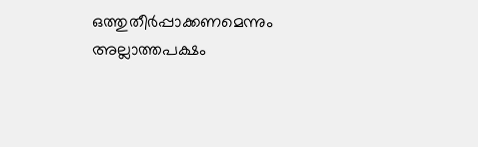ഒത്തുതീർപ്പാക്കണമെന്നും അല്ലാത്തപക്ഷം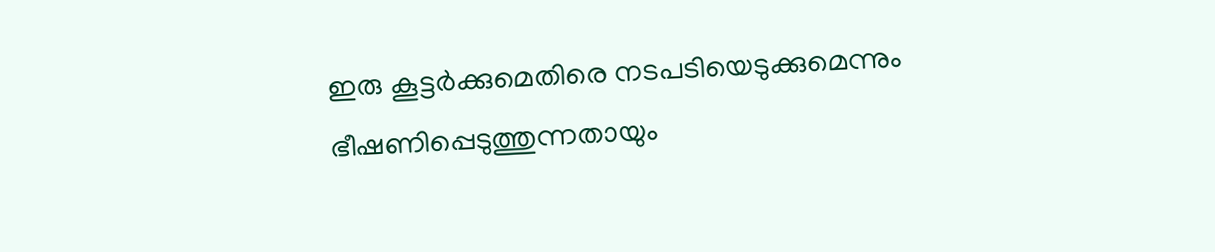ഇരു കൂട്ടർക്കുമെതിരെ നടപടിയെടുക്കുമെന്നും ഭീഷണിപ്പെടുത്തുന്നതായും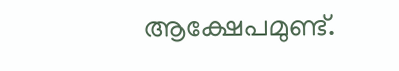ആക്ഷേപമുണ്ട്.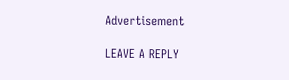Advertisement

LEAVE A REPLY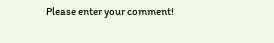Please enter your comment!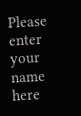Please enter your name here